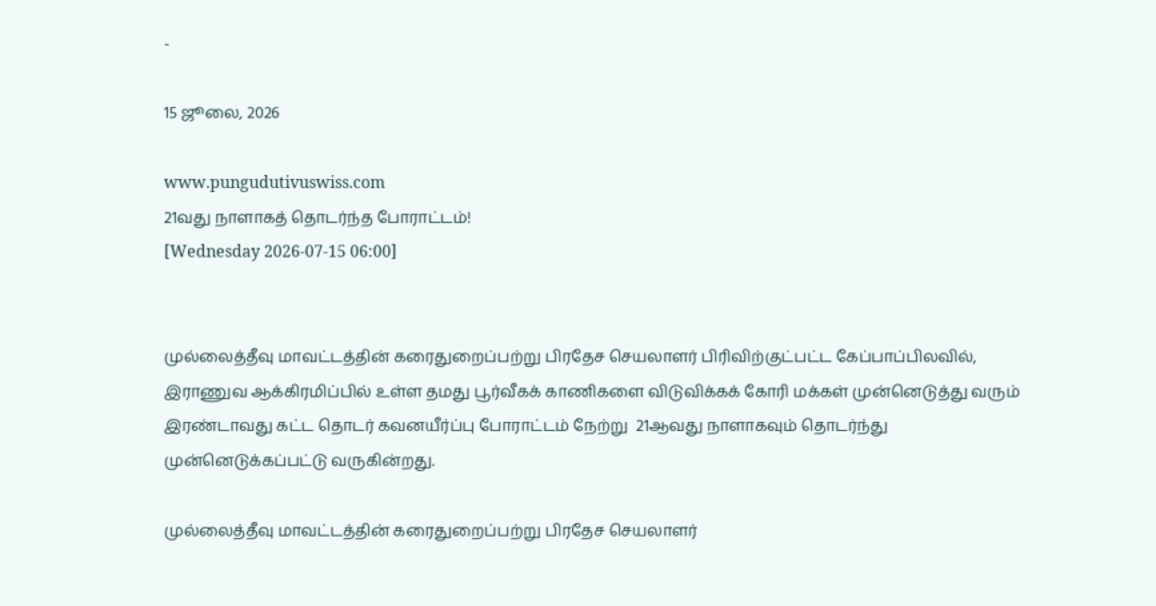-

15 ஜூலை, 2026

www.pungudutivuswiss.com
21வது நாளாகத் தொடர்ந்த போராட்டம்!
[Wednesday 2026-07-15 06:00]


முல்லைத்தீவு மாவட்டத்தின் கரைதுறைப்பற்று பிரதேச செயலாளர் பிரிவிற்குட்பட்ட கேப்பாப்பிலவில், இராணுவ ஆக்கிரமிப்பில் உள்ள தமது பூர்வீகக் காணிகளை விடுவிக்கக் கோரி மக்கள் முன்னெடுத்து வரும் இரண்டாவது கட்ட தொடர் கவனயீர்ப்பு போராட்டம் நேற்று  21ஆவது நாளாகவும் தொடர்ந்து முன்னெடுக்கப்பட்டு வருகின்றது.

முல்லைத்தீவு மாவட்டத்தின் கரைதுறைப்பற்று பிரதேச செயலாளர்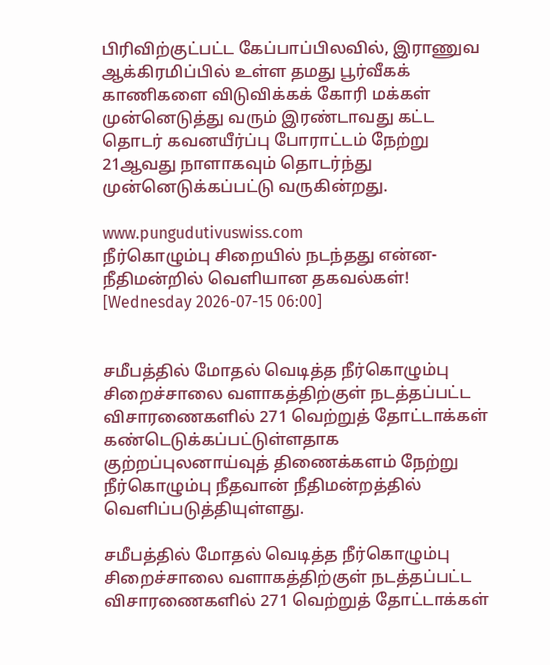பிரிவிற்குட்பட்ட கேப்பாப்பிலவில், இராணுவ ஆக்கிரமிப்பில் உள்ள தமது பூர்வீகக் காணிகளை விடுவிக்கக் கோரி மக்கள் முன்னெடுத்து வரும் இரண்டாவது கட்ட தொடர் கவனயீர்ப்பு போராட்டம் நேற்று 21ஆவது நாளாகவும் தொடர்ந்து முன்னெடுக்கப்பட்டு வருகின்றது.

www.pungudutivuswiss.com
நீர்கொழும்பு சிறையில் நடந்தது என்ன- நீதிமன்றில் வெளியான தகவல்கள்!
[Wednesday 2026-07-15 06:00]


சமீபத்தில் மோதல் வெடித்த நீர்கொழும்பு சிறைச்சாலை வளாகத்திற்குள் நடத்தப்பட்ட விசாரணைகளில் 271 வெற்றுத் தோட்டாக்கள் கண்டெடுக்கப்பட்டுள்ளதாக குற்றப்புலனாய்வுத் திணைக்களம் நேற்று நீர்கொழும்பு நீதவான் நீதிமன்றத்தில் வெளிப்படுத்தியுள்ளது.

சமீபத்தில் மோதல் வெடித்த நீர்கொழும்பு சிறைச்சாலை வளாகத்திற்குள் நடத்தப்பட்ட விசாரணைகளில் 271 வெற்றுத் தோட்டாக்கள்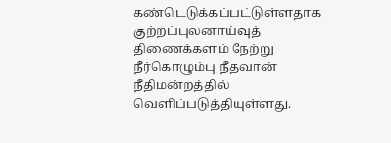கண்டெடுக்கப்பட்டுள்ளதாக குற்றப்புலனாய்வுத் திணைக்களம் நேற்று நீர்கொழும்பு நீதவான் நீதிமன்றத்தில் வெளிப்படுத்தியுள்ளது.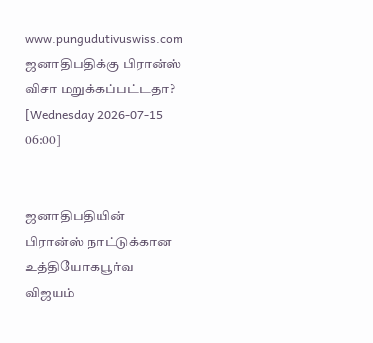www.pungudutivuswiss.com
ஜனாதிபதிக்கு பிரான்ஸ் விசா மறுக்கப்பட்டதா?
[Wednesday 2026-07-15 06:00]


ஜனாதிபதியின் பிரான்ஸ் நாட்டுக்கான உத்தியோகபூர்வ விஜயம்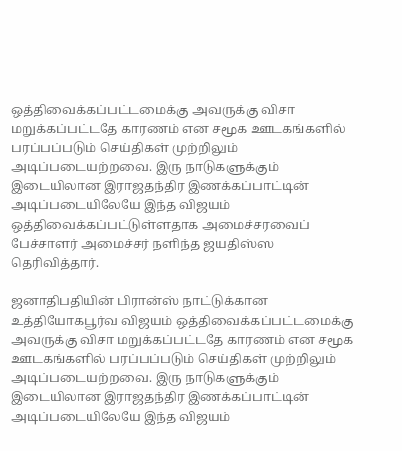ஒத்திவைக்கப்பட்டமைக்கு அவருக்கு விசா மறுக்கப்பட்டதே காரணம் என சமூக ஊடகங்களில் பரப்பப்படும் செய்திகள் முற்றிலும் அடிப்படையற்றவை. இரு நாடுகளுக்கும் இடையிலான இராஜதந்திர இணக்கப்பாட்டின் அடிப்படையிலேயே இந்த விஜயம் ஒத்திவைக்கப்பட்டுள்ளதாக அமைச்சரவைப் பேச்சாளர் அமைச்சர் நளிந்த ஜயதிஸ்ஸ தெரிவித்தார்.

ஜனாதிபதியின் பிரான்ஸ் நாட்டுக்கான உத்தியோகபூர்வ விஜயம் ஒத்திவைக்கப்பட்டமைக்கு அவருக்கு விசா மறுக்கப்பட்டதே காரணம் என சமூக ஊடகங்களில் பரப்பப்படும் செய்திகள் முற்றிலும் அடிப்படையற்றவை. இரு நாடுகளுக்கும் இடையிலான இராஜதந்திர இணக்கப்பாட்டின் அடிப்படையிலேயே இந்த விஜயம்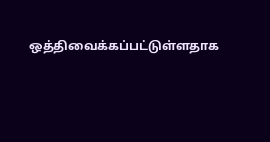ஒத்திவைக்கப்பட்டுள்ளதாக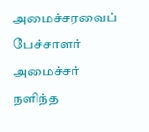அமைச்சரவைப் பேச்சாளர் அமைச்சர் நளிந்த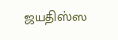ஜயதிஸ்ஸ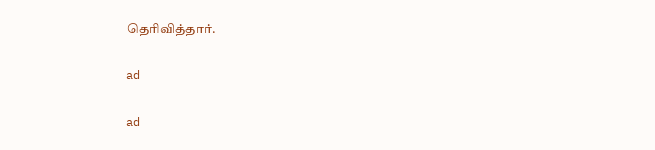தெரிவித்தார்.

ad

ad